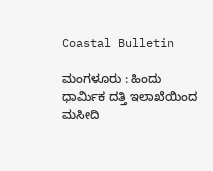Coastal Bulletin

ಮಂಗಳೂರು : ಹಿಂದು ಧಾರ್ಮಿಕ ದತ್ತಿ ಇಲಾಖೆಯಿಂದ ಮಸೀದಿ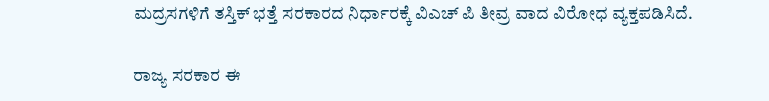ಮದ್ರಸಗಳಿಗೆ ತಸ್ತಿಕ್ ಭತ್ತೆ ಸರಕಾರದ ನಿರ್ಧಾರಕ್ಕೆ ವಿಎಚ್ ಪಿ ತೀವ್ರ ವಾದ ವಿರೋಧ ವ್ಯಕ್ತಪಡಿಸಿದೆ.

ರಾಜ್ಯ ಸರಕಾರ ಈ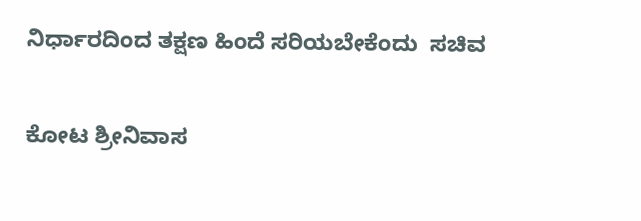ನಿರ್ಧಾರದಿಂದ ತಕ್ಷಣ ಹಿಂದೆ ಸರಿಯಬೇಕೆಂದು  ಸಚಿವ

ಕೋಟ ಶ್ರೀನಿವಾಸ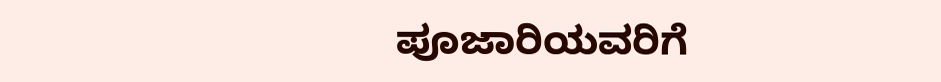ಪೂಜಾರಿಯವರಿಗೆ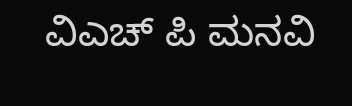ವಿಎಚ್ ಪಿ ಮನವಿ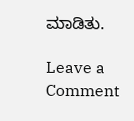ಮಾಡಿತು.

Leave a Comment